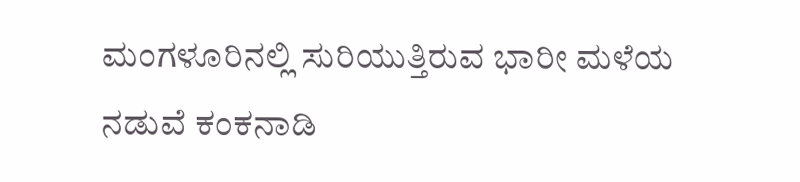ಮಂಗಳೂರಿನಲ್ಲಿ ಸುರಿಯುತ್ತಿರುವ ಭಾರೀ ಮಳೆಯ ನಡುವೆ ಕಂಕನಾಡಿ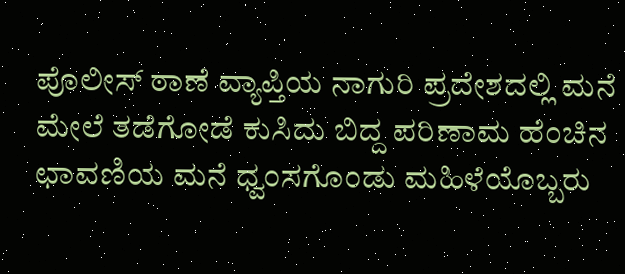ಪೊಲೀಸ್ ಠಾಣೆ ವ್ಯಾಪ್ತಿಯ ನಾಗುರಿ ಪ್ರದೇಶದಲ್ಲಿ ಮನೆ ಮೇಲೆ ತಡೆಗೋಡೆ ಕುಸಿದು ಬಿದ್ದ ಪರಿಣಾಮ ಹೆಂಚಿನ ಛಾವಣಿಯ ಮನೆ ಧ್ವಂಸಗೊಂಡು ಮಹಿಳೆಯೊಬ್ಬರು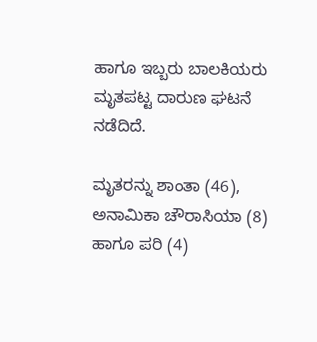ಹಾಗೂ ಇಬ್ಬರು ಬಾಲಕಿಯರು ಮೃತಪಟ್ಟ ದಾರುಣ ಘಟನೆ ನಡೆದಿದೆ.

ಮೃತರನ್ನು ಶಾಂತಾ (46), ಅನಾಮಿಕಾ ಚೌರಾಸಿಯಾ (8) ಹಾಗೂ ಪರಿ (4)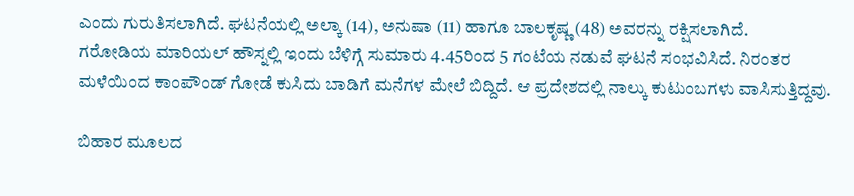ಎಂದು ಗುರುತಿಸಲಾಗಿದೆ. ಘಟನೆಯಲ್ಲಿ ಅಲ್ಕಾ (14), ಅನುಷಾ (11) ಹಾಗೂ ಬಾಲಕೃಷ್ಣ (48) ಅವರನ್ನು ರಕ್ಷಿಸಲಾಗಿದೆ.
ಗರೋಡಿಯ ಮಾರಿಯಲ್ ಹೌಸ್ನಲ್ಲಿ ಇಂದು ಬೆಳಿಗ್ಗೆ ಸುಮಾರು 4.45ರಿಂದ 5 ಗಂಟೆಯ ನಡುವೆ ಘಟನೆ ಸಂಭವಿಸಿದೆ. ನಿರಂತರ ಮಳೆಯಿಂದ ಕಾಂಪೌಂಡ್ ಗೋಡೆ ಕುಸಿದು ಬಾಡಿಗೆ ಮನೆಗಳ ಮೇಲೆ ಬಿದ್ದಿದೆ. ಆ ಪ್ರದೇಶದಲ್ಲಿ ನಾಲ್ಕು ಕುಟುಂಬಗಳು ವಾಸಿಸುತ್ತಿದ್ದವು.

ಬಿಹಾರ ಮೂಲದ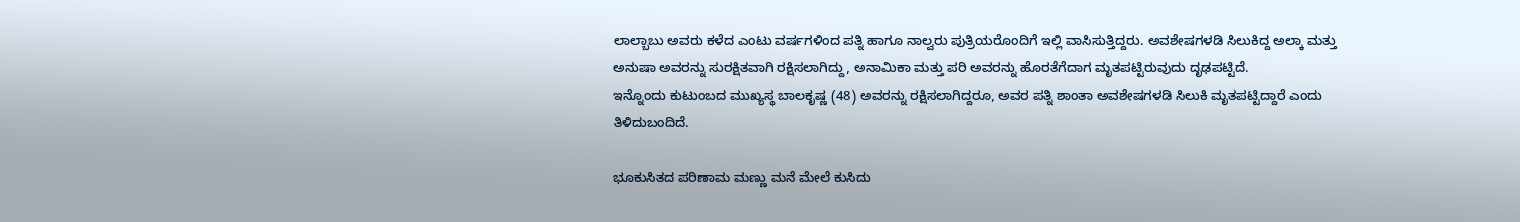ಲಾಲ್ಬಾಬು ಅವರು ಕಳೆದ ಎಂಟು ವರ್ಷಗಳಿಂದ ಪತ್ನಿ ಹಾಗೂ ನಾಲ್ವರು ಪುತ್ರಿಯರೊಂದಿಗೆ ಇಲ್ಲಿ ವಾಸಿಸುತ್ತಿದ್ದರು. ಅವಶೇಷಗಳಡಿ ಸಿಲುಕಿದ್ದ ಅಲ್ಕಾ ಮತ್ತು ಅನುಷಾ ಅವರನ್ನು ಸುರಕ್ಷಿತವಾಗಿ ರಕ್ಷಿಸಲಾಗಿದ್ದು, ಅನಾಮಿಕಾ ಮತ್ತು ಪರಿ ಅವರನ್ನು ಹೊರತೆಗೆದಾಗ ಮೃತಪಟ್ಟಿರುವುದು ದೃಢಪಟ್ಟಿದೆ.
ಇನ್ನೊಂದು ಕುಟುಂಬದ ಮುಖ್ಯಸ್ಥ ಬಾಲಕೃಷ್ಣ (48) ಅವರನ್ನು ರಕ್ಷಿಸಲಾಗಿದ್ದರೂ, ಅವರ ಪತ್ನಿ ಶಾಂತಾ ಅವಶೇಷಗಳಡಿ ಸಿಲುಕಿ ಮೃತಪಟ್ಟಿದ್ದಾರೆ ಎಂದು ತಿಳಿದುಬಂದಿದೆ.

ಭೂಕುಸಿತದ ಪರಿಣಾಮ ಮಣ್ಣು ಮನೆ ಮೇಲೆ ಕುಸಿದು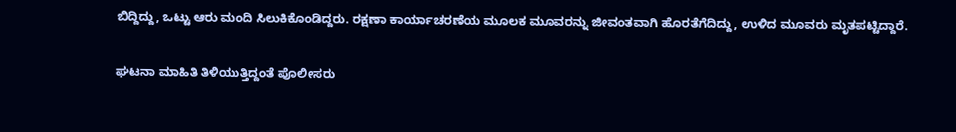ಬಿದ್ದಿದ್ದು, ಒಟ್ಟು ಆರು ಮಂದಿ ಸಿಲುಕಿಕೊಂಡಿದ್ದರು. ರಕ್ಷಣಾ ಕಾರ್ಯಾಚರಣೆಯ ಮೂಲಕ ಮೂವರನ್ನು ಜೀವಂತವಾಗಿ ಹೊರತೆಗೆದಿದ್ದು, ಉಳಿದ ಮೂವರು ಮೃತಪಟ್ಟಿದ್ದಾರೆ.

ಘಟನಾ ಮಾಹಿತಿ ತಿಳಿಯುತ್ತಿದ್ದಂತೆ ಪೊಲೀಸರು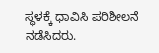ಸ್ಥಳಕ್ಕೆ ಧಾವಿಸಿ ಪರಿಶೀಲನೆ ನಡೆಸಿದರು.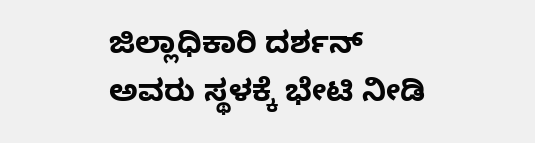ಜಿಲ್ಲಾಧಿಕಾರಿ ದರ್ಶನ್ ಅವರು ಸ್ಥಳಕ್ಕೆ ಭೇಟಿ ನೀಡಿ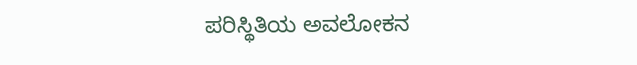ಪರಿಸ್ಥಿತಿಯ ಅವಲೋಕನ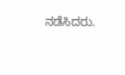ನಡೆಸಿದರು.